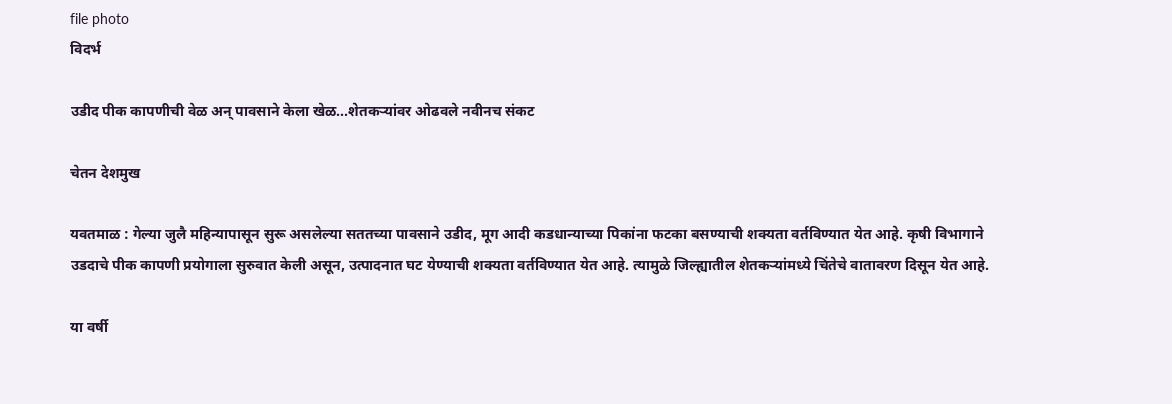file photo
विदर्भ

उडीद पीक कापणीची वेळ अन् पावसाने केला खेळ...शेतकऱ्यांवर ओढवले नवीनच संकट

चेतन देशमुख

यवतमाळ : गेल्या जुलै महिन्यापासून सुरू असलेल्या सततच्या पावसाने उडीद, मूग आदी कडधान्याच्या पिकांना फटका बसण्याची शक्‍यता वर्तविण्यात येत आहे. कृषी विभागाने उडदाचे पीक कापणी प्रयोगाला सुरुवात केली असून, उत्पादनात घट येण्याची शक्‍यता वर्तविण्यात येत आहे. त्यामुळे जिल्ह्यातील शेतकऱ्यांमध्ये चिंतेचे वातावरण दिसून येत आहे.

या वर्षी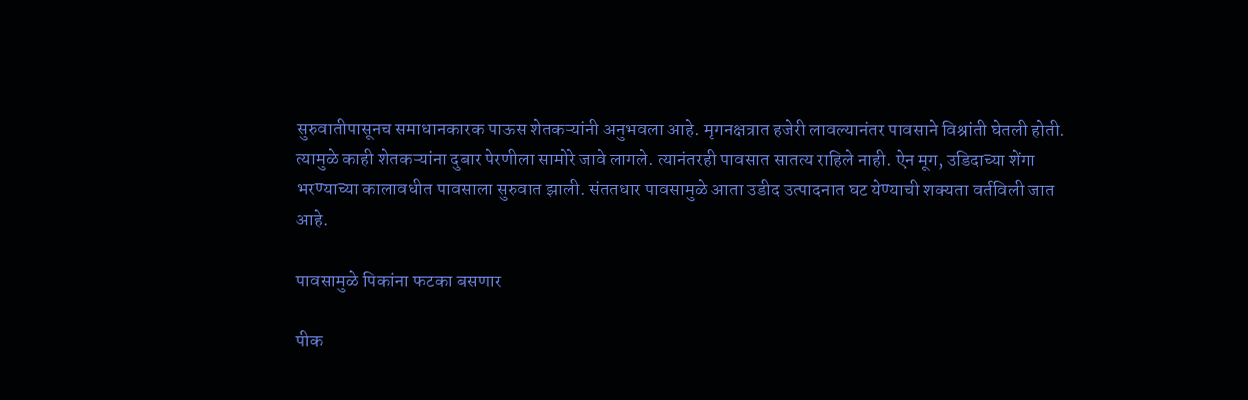सुरुवातीपासूनच समाधानकारक पाऊस शेतकऱ्यांनी अनुभवला आहे. मृगनक्षत्रात हजेरी लावल्यानंतर पावसाने विश्रांती घेतली होती. त्यामुळे काही शेतकऱ्यांना दुबार पेरणीला सामोरे जावे लागले. त्यानंतरही पावसात सातत्य राहिले नाही. ऐन मूग, उडिदाच्या शेंगा भरण्याच्या कालावधीत पावसाला सुरुवात झाली. संततधार पावसामुळे आता उडीद उत्पादनात घट येण्याची शक्‍यता वर्तविली जात आहे.

पावसामुळे पिकांना फटका बसणार

पीक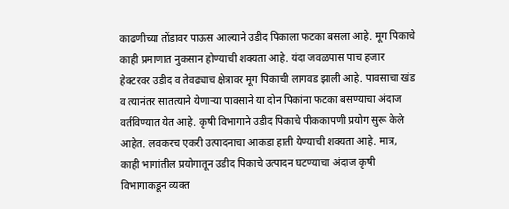काढणीच्या तोंडावर पाऊस आल्याने उडीद पिकाला फटका बसला आहे. मूग पिकाचे काही प्रमाणात नुकसान होण्याची शक्‍यता आहे. यंदा जवळपास पाच हजार हेक्‍टरवर उडीद व तेवढ्याच क्षेत्रावर मूग पिकाची लागवड झाली आहे. पावसाचा खंड व त्यानंतर सातत्याने येणाऱ्या पावसाने या दोन पिकांना फटका बसण्याचा अंदाज वर्तविण्यात येत आहे. कृषी विभागाने उडीद पिकाचे पीककापणी प्रयोग सुरू केले आहेत. लवकरच एकरी उत्पादनाचा आकडा हाती येण्याची शक्‍यता आहे. मात्र, काही भागांतील प्रयोगातून उडीद पिकाचे उत्पादन घटण्याचा अंदाज कृषी विभागाकडून व्यक्त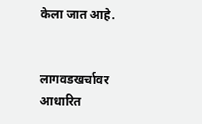केला जात आहे.


लागवडखर्चावर आधारित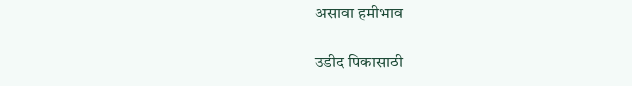असावा हमीभाव

उडीद पिकासाठी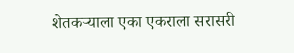शेतकऱ्याला एका एकराला सरासरी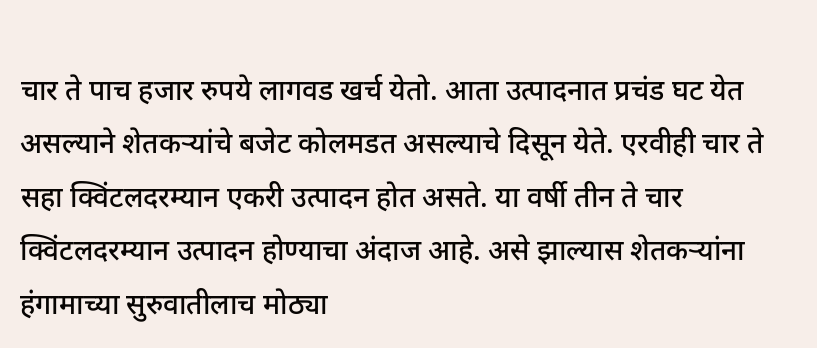चार ते पाच हजार रुपये लागवड खर्च येतो. आता उत्पादनात प्रचंड घट येत असल्याने शेतकऱ्यांचे बजेट कोलमडत असल्याचे दिसून येते. एरवीही चार ते सहा क्विंटलदरम्यान एकरी उत्पादन होत असते. या वर्षी तीन ते चार क्विंटलदरम्यान उत्पादन होण्याचा अंदाज आहे. असे झाल्यास शेतकऱ्यांना हंगामाच्या सुरुवातीलाच मोठ्या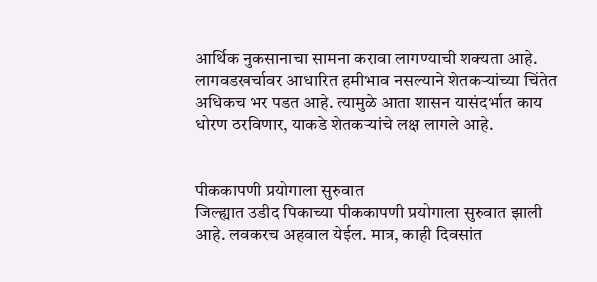आर्थिक नुकसानाचा सामना करावा लागण्याची शक्‍यता आहे. लागवडखर्चावर आधारित हमीभाव नसल्याने शेतकऱ्यांच्या चिंतेत अधिकच भर पडत आहे. त्यामुळे आता शासन यासंदर्भात काय धोरण ठरविणार, याकडे शेतकऱ्यांचे लक्ष लागले आहे.


पीककापणी प्रयोगाला सुरुवात
जिल्ह्यात उडीद पिकाच्या पीककापणी प्रयोगाला सुरुवात झाली आहे. लवकरच अहवाल येईल. मात्र, काही दिवसांत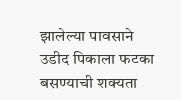झालेल्या पावसाने उडीद पिकाला फटका बसण्याची शक्‍यता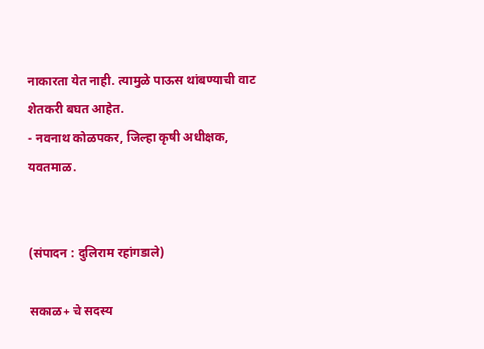नाकारता येत नाही. त्यामुळे पाऊस थांबण्याची वाट शेतकरी बघत आहेत.
- नवनाथ कोळपकर, जिल्हा कृषी अधीक्षक, यवतमाळ.


(संपादन : दुलिराम रहांगडाले)

सकाळ+ चे सदस्य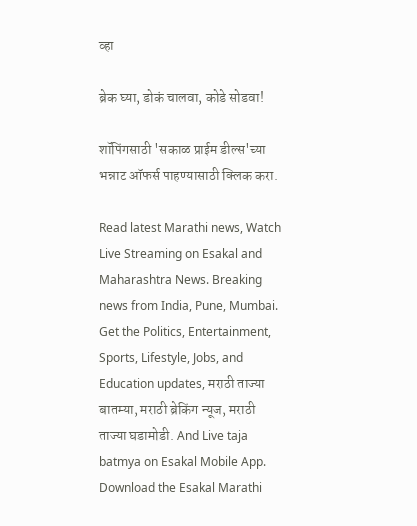व्हा

ब्रेक घ्या, डोकं चालवा, कोडे सोडवा!

शॉपिंगसाठी 'सकाळ प्राईम डील्स'च्या भन्नाट ऑफर्स पाहण्यासाठी क्लिक करा.

Read latest Marathi news, Watch Live Streaming on Esakal and Maharashtra News. Breaking news from India, Pune, Mumbai. Get the Politics, Entertainment, Sports, Lifestyle, Jobs, and Education updates, मराठी ताज्या बातम्या, मराठी ब्रेकिंग न्यूज, मराठी ताज्या घडामोडी. And Live taja batmya on Esakal Mobile App. Download the Esakal Marathi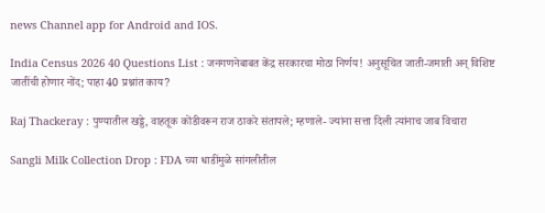news Channel app for Android and IOS.

India Census 2026 40 Questions List : जनगणनेबाबत केंद्र सरकारचा मोठा निर्णय! अनुसूचित जाती-जमाती अन् विशिष्ट जातींची होणार नोंद; पाहा 40 प्रश्नांत काय?

Raj Thackeray : पुण्यातील खड्डे, वाहतूक कोंडीवरून राज ठाकरे संतापले; म्हणाले- ज्यांना सत्ता दिली त्यांनाच जाब विचारा

Sangli Milk Collection Drop : FDA च्या धाडींमुळे सांगलीतील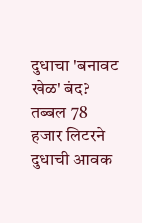दुधाचा 'बनावट खेळ' बंद? तब्बल 78 हजार लिटरने दुधाची आवक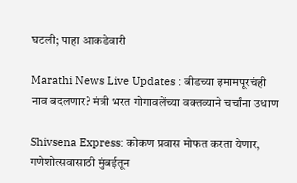घटली; पाहा आकडेवारी

Marathi News Live Updates : बीडच्या इमामपूरचंही नाव बदलणार? मंत्री भरत गोगावलेंच्या वक्तव्याने चर्चांना उधाण

Shivsena Express: कोकण प्रवास मोफत करता येणार, गणेशोत्सवासाठी मुंबईतून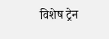विशेष ट्रेन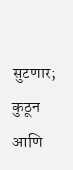सुटणार; कुठून आणि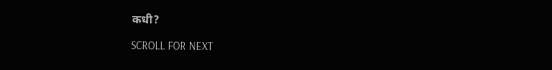कधी?

SCROLL FOR NEXT